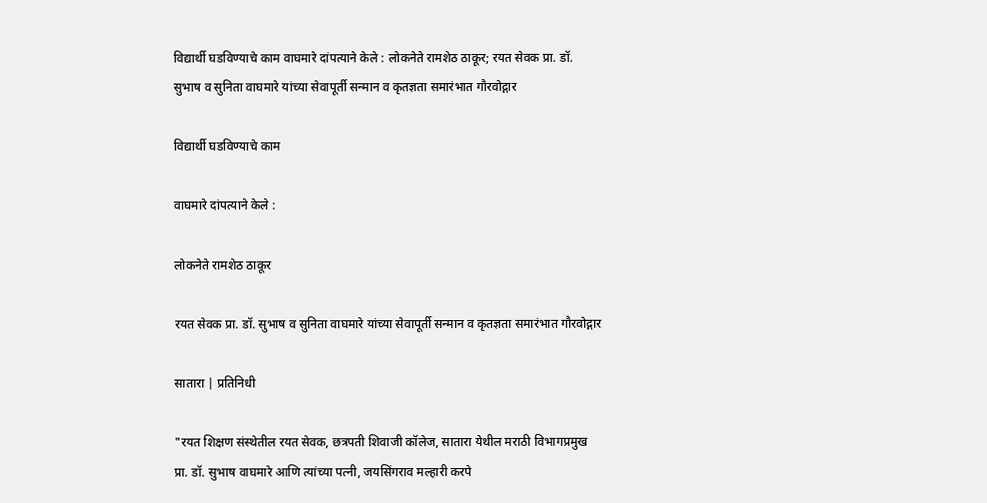विद्यार्थी घडविण्याचे काम वाघमारे दांपत्याने केले : लोकनेते रामशेठ ठाकूर; रयत सेवक प्रा. डॉ. सुभाष व सुनिता वाघमारे यांच्या सेवापूर्ती सन्मान व कृतज्ञता समारंभात गौरवोद्गार

विद्यार्थी घडविण्याचे काम

वाघमारे दांपत्याने केले :

लोकनेते रामशेठ ठाकूर

रयत सेवक प्रा. डॉ. सुभाष व सुनिता वाघमारे यांच्या सेवापूर्ती सन्मान व कृतज्ञता समारंभात गौरवोद्गार

सातारा | प्रतिनिधी

"रयत शिक्षण संस्थेतील रयत सेवक, छत्रपती शिवाजी कॉलेज, सातारा येथील मराठी विभागप्रमुख प्रा. डॉ. सुभाष वाघमारे आणि त्यांच्या पत्नी, जयसिंगराव मल्हारी करपे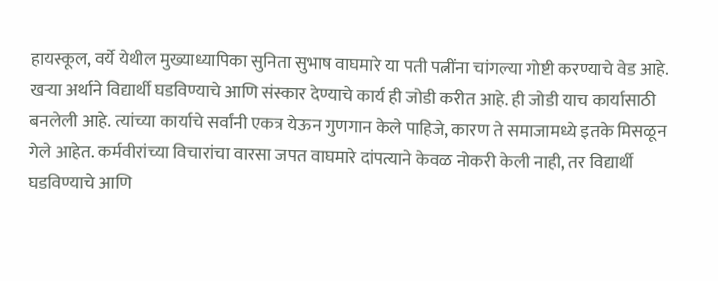हायस्कूल, वर्ये येथील मुख्याध्यापिका सुनिता सुभाष वाघमारे या पती पत्नींना चांगल्या गोष्टी करण्याचे वेड आहे. खऱ्या अर्थाने विद्यार्थी घडविण्याचे आणि संस्कार देण्याचे कार्य ही जोडी करीत आहे. ही जोडी याच कार्यासाठी बनलेली आहे. त्यांच्या कार्याचे सर्वांनी एकत्र येऊन गुणगान केले पाहिजे, कारण ते समाजामध्ये इतके मिसळून गेले आहेत. कर्मवीरांच्या विचारांचा वारसा जपत वाघमारे दांपत्याने केवळ नोकरी केली नाही, तर विद्यार्थी घडविण्याचे आणि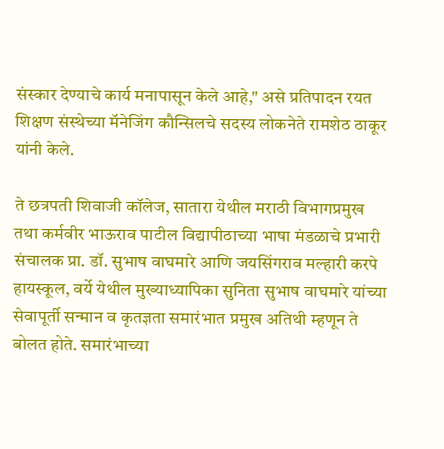संस्कार देण्याचे कार्य मनापासून केले आहे," असे प्रतिपादन रयत शिक्षण संस्थेच्या मॅनेजिंग कौन्सिलचे सदस्य लोकनेते रामशेठ ठाकूर यांनी केले.

ते छत्रपती शिवाजी कॉलेज, सातारा येथील मराठी विभागप्रमुख तथा कर्मवीर भाऊराव पाटील विद्यापीठाच्या भाषा मंडळाचे प्रभारी संचालक प्रा. डॉ. सुभाष वाघमारे आणि जयसिंगराव मल्हारी करपे हायस्कूल, वर्ये येथील मुख्याध्यापिका सुनिता सुभाष वाघमारे यांच्या सेवापूर्ती सन्मान व कृतज्ञता समारंभात प्रमुख अतिथी म्हणून ते बोलत होते. समारंभाच्या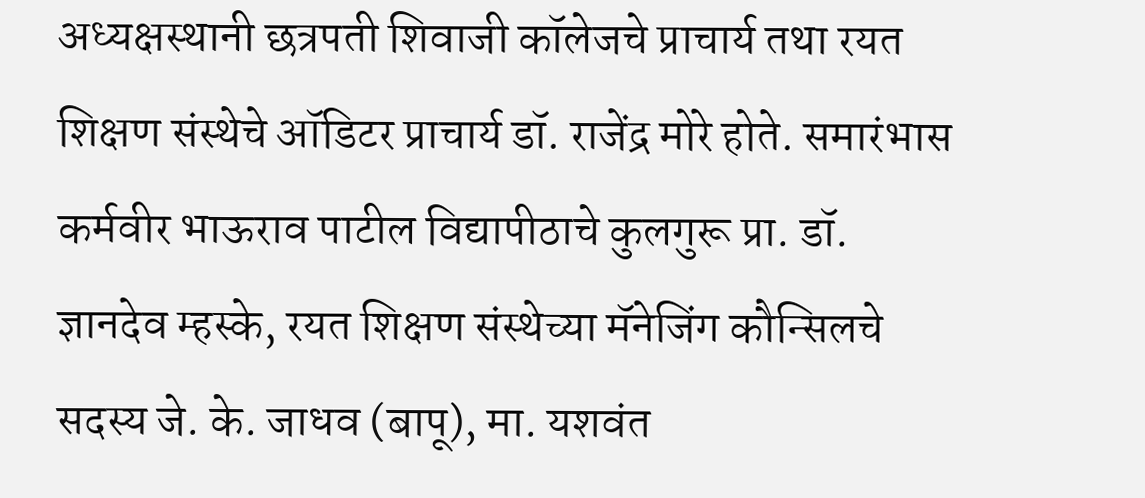अध्यक्षस्थानी छत्रपती शिवाजी कॉलेजचे प्राचार्य तथा रयत शिक्षण संस्थेचे ऑडिटर प्राचार्य डॉ. राजेंद्र मोरे होते. समारंभास कर्मवीर भाऊराव पाटील विद्यापीठाचे कुलगुरू प्रा. डॉ. ज्ञानदेव म्हस्के, रयत शिक्षण संस्थेच्या मॅनेजिंग कौन्सिलचे सदस्य जे. के. जाधव (बापू), मा. यशवंत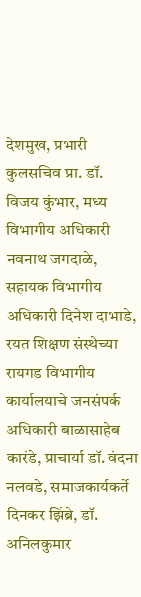देशमुख, प्रभारी कुलसचिव प्रा. डॉ. विजय कुंभार, मध्य विभागीय अधिकारी नवनाथ जगदाळे, सहायक विभागीय अधिकारी दिनेश दाभाडे, रयत शिक्षण संस्थेच्या रायगड विभागीय कार्यालयाचे जनसंपर्क अधिकारी बाळासाहेब कारंडे, प्राचार्या डॉ. वंदना नलवडे, समाजकार्यकर्ते दिनकर झिंब्रे, डॉ. अनिलकुमार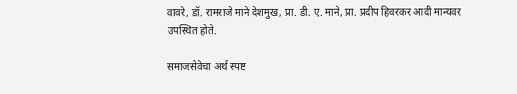वावरे, डॉ. रामराजे माने देशमुख, प्रा. डी. ए. माने, प्रा. प्रदीप हिवरकर आदी मान्यवर उपस्थित होते.

समाजसेवेचा अर्थ स्पष्ट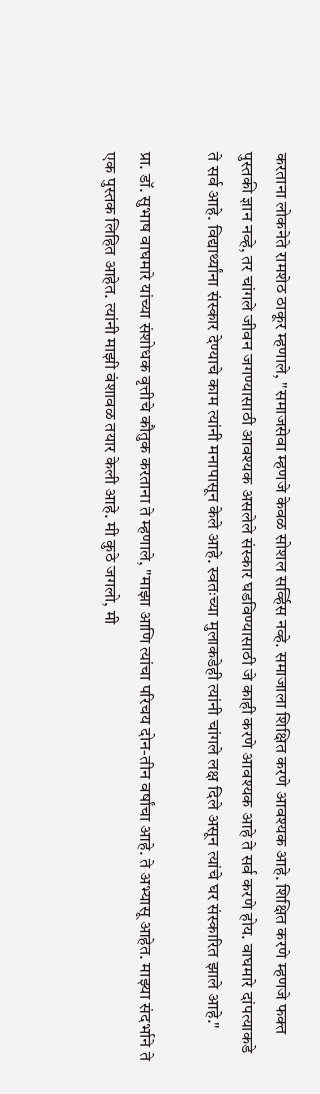करताना लोकनेते रामशेठ ठाकूर म्हणाले, "समाजसेवा म्हणजे केवळ सोशल सर्व्हिस नव्हे. समाजाला शिक्षित करणे आवश्यक आहे. शिक्षित करणे म्हणजे फक्त पुस्तकी ज्ञान नव्हे, तर चांगले जीवन जगण्यासाठी आवश्यक असलेले संस्कार घडविण्यासाठी जे काही करणे आवश्यक आहे ते सर्व करणे होय. वाघमारे दांपत्याकडे ते सर्व आहे. विद्यार्थ्यांना संस्कार देण्याचे काम त्यांनी मनापासून केले आहे. स्वतःच्या मुलाकडेही त्यांनी चांगले लक्ष दिले असून त्यांचे घर संस्कारित झाले आहे."

प्रा. डॉ. सुभाष वाघमारे यांच्या संशोधक वृत्तीचे कौतुक करताना ते म्हणाले, "माझा आणि त्यांचा परिचय दोन-तीन वर्षांचा आहे. ते अभ्यासू आहेत. माझ्या संदर्भाने ते एक पुस्तक लिहित आहेत. त्यांनी माझी वंशावळ तयार केली आहे. मी कुठे जगलो, मी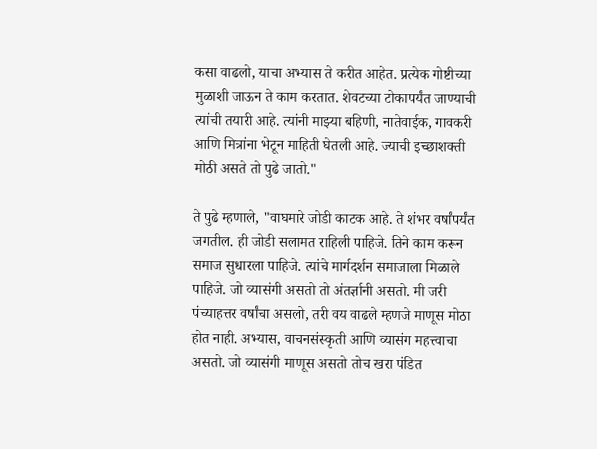कसा वाढलो, याचा अभ्यास ते करीत आहेत. प्रत्येक गोष्टीच्या मुळाशी जाऊन ते काम करतात. शेवटच्या टोकापर्यंत जाण्याची त्यांची तयारी आहे. त्यांनी माझ्या बहिणी, नातेवाईक, गावकरी आणि मित्रांना भेटून माहिती घेतली आहे. ज्याची इच्छाशक्ती मोठी असते तो पुढे जातो."

ते पुढे म्हणाले, "वाघमारे जोडी काटक आहे. ते शंभर वर्षांपर्यंत जगतील. ही जोडी सलामत राहिली पाहिजे. तिने काम करून समाज सुधारला पाहिजे. त्यांचे मार्गदर्शन समाजाला मिळाले पाहिजे. जो व्यासंगी असतो तो अंतर्ज्ञानी असतो. मी जरी पंच्याहत्तर वर्षांचा असलो, तरी वय वाढले म्हणजे माणूस मोठा होत नाही. अभ्यास, वाचनसंस्कृती आणि व्यासंग महत्त्वाचा असतो. जो व्यासंगी माणूस असतो तोच खरा पंडित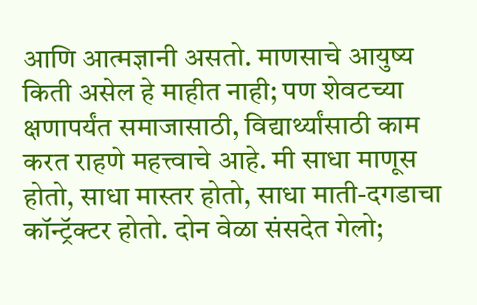आणि आत्मज्ञानी असतो. माणसाचे आयुष्य किती असेल हे माहीत नाही; पण शेवटच्या क्षणापर्यंत समाजासाठी, विद्यार्थ्यांसाठी काम करत राहणे महत्त्वाचे आहे. मी साधा माणूस होतो, साधा मास्तर होतो, साधा माती-दगडाचा कॉन्ट्रॅक्टर होतो. दोन वेळा संसदेत गेलो;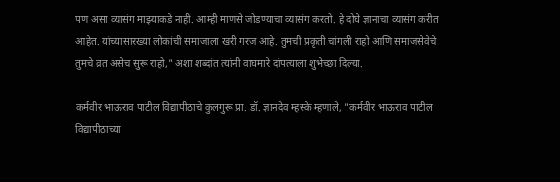पण असा व्यासंग माझ्याकडे नाही. आम्ही माणसे जोडण्याचा व्यासंग करतो. हे दोघे ज्ञानाचा व्यासंग करीत आहेत. यांच्यासारख्या लोकांची समाजाला खरी गरज आहे. तुमची प्रकृती चांगली राहो आणि समाजसेवेचे तुमचे व्रत असेच सुरू राहो," अशा शब्दांत त्यांनी वाघमारे दांपत्याला शुभेच्छा दिल्या.

कर्मवीर भाऊराव पाटील विद्यापीठाचे कुलगुरू प्रा. डॉ. ज्ञानदेव म्हस्के म्हणाले, "कर्मवीर भाऊराव पाटील विद्यापीठाच्या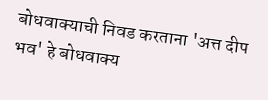बोधवाक्याची निवड करताना 'अत्त दीप भव' हे बोधवाक्य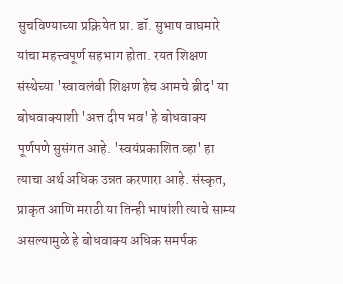सुचविण्याच्या प्रक्रियेत प्रा. डॉ. सुभाष वाघमारे यांचा महत्त्वपूर्ण सहभाग होता. रयत शिक्षण संस्थेच्या 'स्वावलंबी शिक्षण हेच आमचे ब्रीद' या बोधवाक्याशी 'अत्त दीप भव' हे बोधवाक्य पूर्णपणे सुसंगत आहे. 'स्वयंप्रकाशित व्हा' हा त्याचा अर्थ अधिक उन्नत करणारा आहे. संस्कृत, प्राकृत आणि मराठी या तिन्ही भाषांशी त्याचे साम्य असल्यामुळे हे बोधवाक्य अधिक समर्पक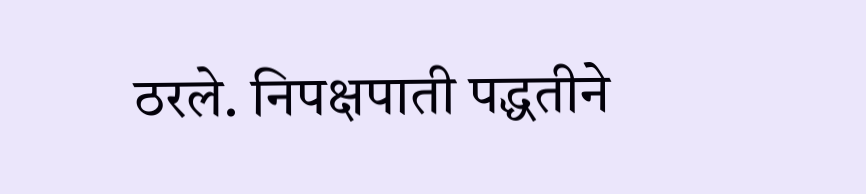ठरले. निपक्षपाती पद्धतीने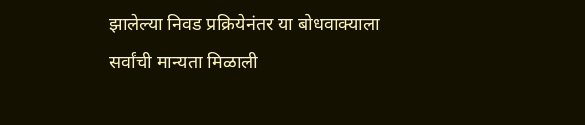झालेल्या निवड प्रक्रियेनंतर या बोधवाक्याला सर्वांची मान्यता मिळाली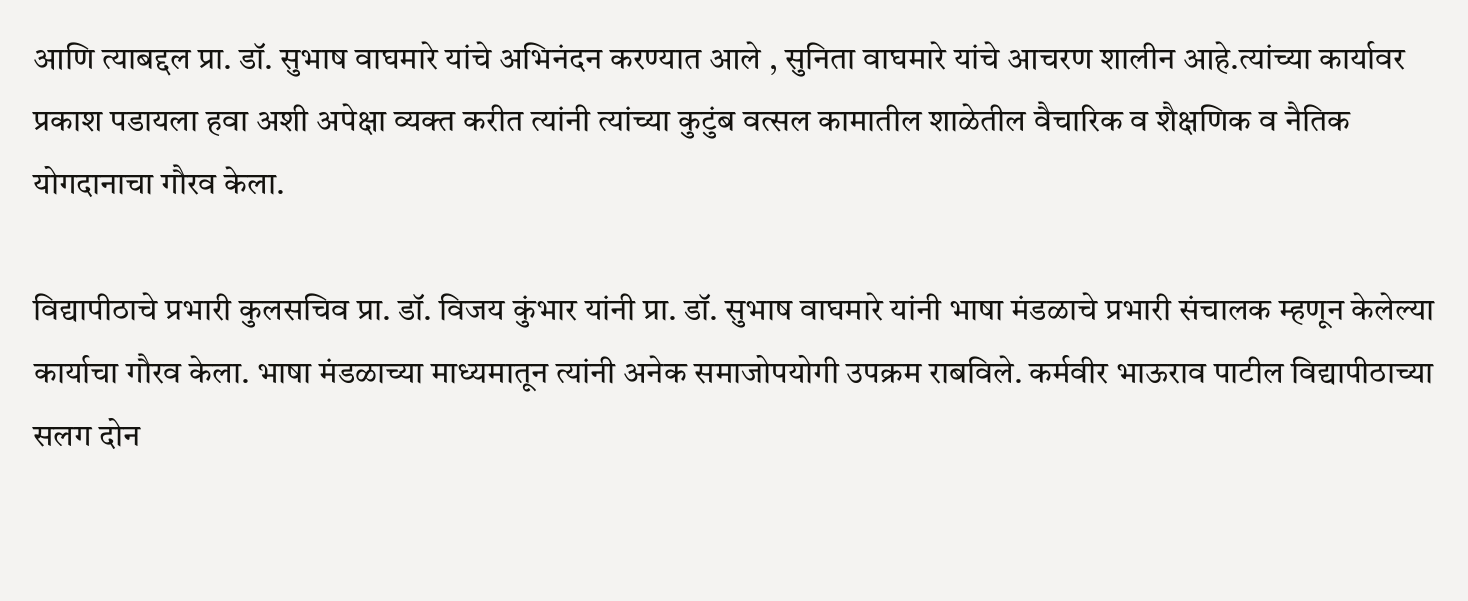आणि त्याबद्दल प्रा. डॉ. सुभाष वाघमारे यांचे अभिनंदन करण्यात आले , सुनिता वाघमारे यांचे आचरण शालीन आहे.त्यांच्या कार्यावर प्रकाश पडायला हवा अशी अपेक्षा व्यक्त करीत त्यांनी त्यांच्या कुटुंब वत्सल कामातील शाळेतील वैचारिक व शैक्षणिक व नैतिक योगदानाचा गौरव केला.

विद्यापीठाचे प्रभारी कुलसचिव प्रा. डॉ. विजय कुंभार यांनी प्रा. डॉ. सुभाष वाघमारे यांनी भाषा मंडळाचे प्रभारी संचालक म्हणून केलेल्या कार्याचा गौरव केला. भाषा मंडळाच्या माध्यमातून त्यांनी अनेक समाजोपयोगी उपक्रम राबविले. कर्मवीर भाऊराव पाटील विद्यापीठाच्या सलग दोन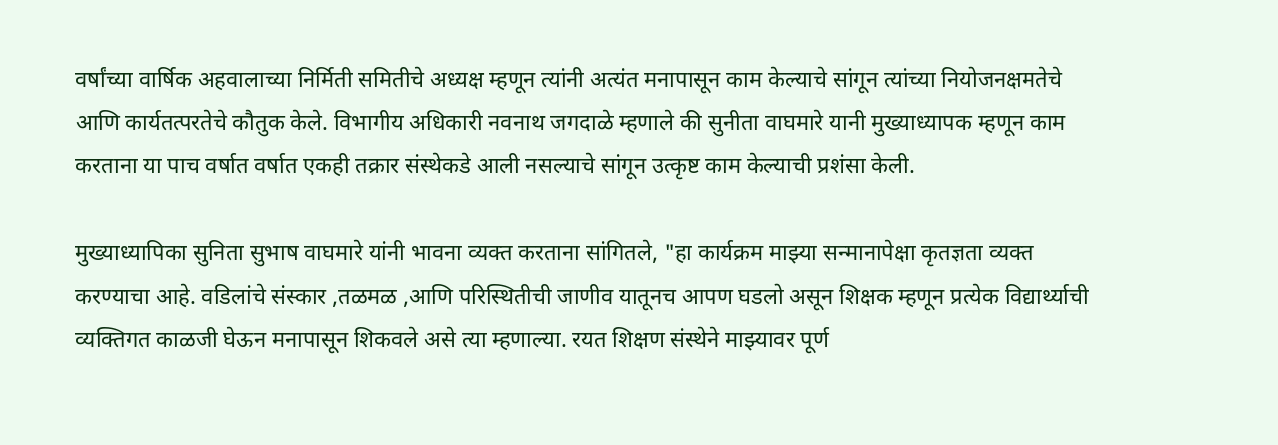वर्षांच्या वार्षिक अहवालाच्या निर्मिती समितीचे अध्यक्ष म्हणून त्यांनी अत्यंत मनापासून काम केल्याचे सांगून त्यांच्या नियोजनक्षमतेचे आणि कार्यतत्परतेचे कौतुक केले. विभागीय अधिकारी नवनाथ जगदाळे म्हणाले की सुनीता वाघमारे यानी मुख्याध्यापक म्हणून काम करताना या पाच वर्षात वर्षात एकही तक्रार संस्थेकडे आली नसल्याचे सांगून उत्कृष्ट काम केल्याची प्रशंसा केली.

मुख्याध्यापिका सुनिता सुभाष वाघमारे यांनी भावना व्यक्त करताना सांगितले, "हा कार्यक्रम माझ्या सन्मानापेक्षा कृतज्ञता व्यक्त करण्याचा आहे. वडिलांचे संस्कार ,तळमळ ,आणि परिस्थितीची जाणीव यातूनच आपण घडलो असून शिक्षक म्हणून प्रत्येक विद्यार्थ्याची व्यक्तिगत काळजी घेऊन मनापासून शिकवले असे त्या म्हणाल्या. रयत शिक्षण संस्थेने माझ्यावर पूर्ण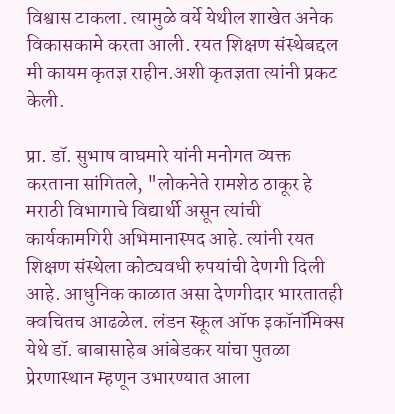विश्वास टाकला. त्यामुळे वर्ये येथील शाखेत अनेक विकासकामे करता आली. रयत शिक्षण संस्थेबद्दल मी कायम कृतज्ञ राहीन.अशी कृतज्ञता त्यांनी प्रकट केली.

प्रा. डॉ. सुभाष वाघमारे यांनी मनोगत व्यक्त करताना सांगितले, "लोकनेते रामशेठ ठाकूर हे मराठी विभागाचे विद्यार्थी असून त्यांची कार्यकामगिरी अभिमानास्पद आहे. त्यांनी रयत शिक्षण संस्थेला कोट्यवधी रुपयांची देणगी दिली आहे. आधुनिक काळात असा देणगीदार भारतातही क्वचितच आढळेल. लंडन स्कूल ऑफ इकॉनॉमिक्स येथे डॉ. बाबासाहेब आंबेडकर यांचा पुतळा प्रेरणास्थान म्हणून उभारण्यात आला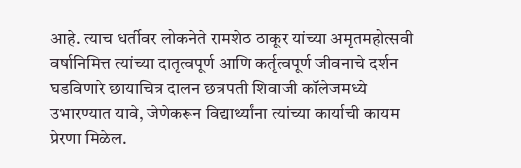आहे. त्याच धर्तीवर लोकनेते रामशेठ ठाकूर यांच्या अमृतमहोत्सवी वर्षानिमित्त त्यांच्या दातृत्वपूर्ण आणि कर्तृत्वपूर्ण जीवनाचे दर्शन घडविणारे छायाचित्र दालन छत्रपती शिवाजी कॉलेजमध्ये उभारण्यात यावे, जेणेकरून विद्यार्थ्यांना त्यांच्या कार्याची कायम प्रेरणा मिळेल.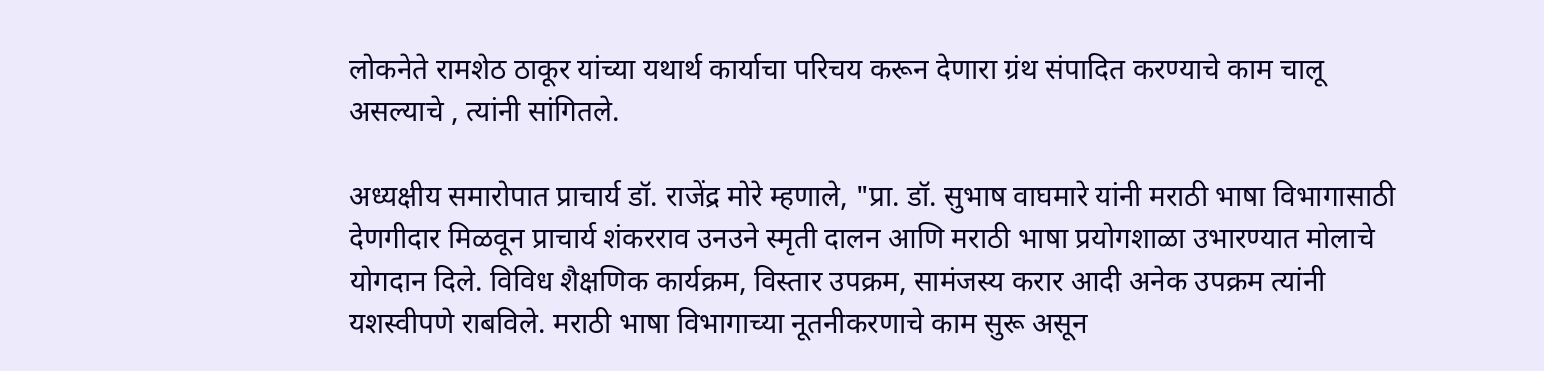लोकनेते रामशेठ ठाकूर यांच्या यथार्थ कार्याचा परिचय करून देणारा ग्रंथ संपादित करण्याचे काम चालू असल्याचे , त्यांनी सांगितले.

अध्यक्षीय समारोपात प्राचार्य डॉ. राजेंद्र मोरे म्हणाले, "प्रा. डॉ. सुभाष वाघमारे यांनी मराठी भाषा विभागासाठी देणगीदार मिळवून प्राचार्य शंकरराव उनउने स्मृती दालन आणि मराठी भाषा प्रयोगशाळा उभारण्यात मोलाचे योगदान दिले. विविध शैक्षणिक कार्यक्रम, विस्तार उपक्रम, सामंजस्य करार आदी अनेक उपक्रम त्यांनी यशस्वीपणे राबविले. मराठी भाषा विभागाच्या नूतनीकरणाचे काम सुरू असून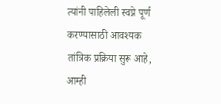त्यांनी पाहिलेली स्वप्ने पूर्ण करण्यासाठी आवश्यक तांत्रिक प्रक्रिया सुरू आहे, आम्ही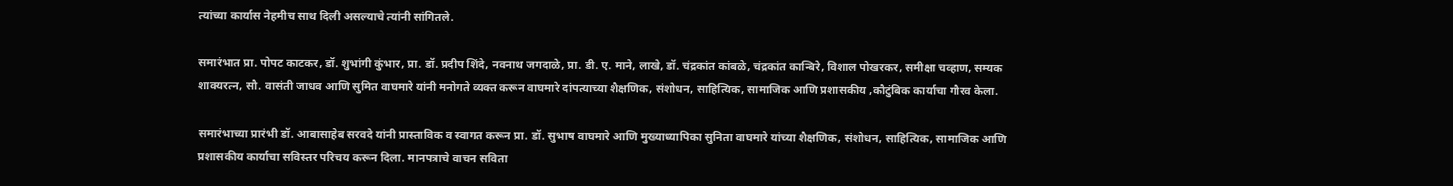त्यांच्या कार्यास नेहमीच साथ दिली असल्याचे त्यांनी सांगितले.

समारंभात प्रा. पोपट काटकर, डॉ. शुभांगी कुंभार, प्रा. डॉ. प्रदीप शिंदे, नवनाथ जगदाळे, प्रा. डी. ए. माने, लाखे, डॉ. चंद्रकांत कांबळे, चंद्रकांत कान्बिरे, विशाल पोखरकर, समीक्षा चव्हाण, सम्यक शाक्यरत्न, सौ. वासंती जाधव आणि सुमित वाघमारे यांनी मनोगते व्यक्त करून वाघमारे दांपत्याच्या शैक्षणिक, संशोधन, साहित्यिक, सामाजिक आणि प्रशासकीय ,कौटुंबिक कार्याचा गौरव केला.

समारंभाच्या प्रारंभी डॉ. आबासाहेब सरवदे यांनी प्रास्ताविक व स्वागत करून प्रा. डॉ. सुभाष वाघमारे आणि मुख्याध्यापिका सुनिता वाघमारे यांच्या शैक्षणिक, संशोधन, साहित्यिक, सामाजिक आणि प्रशासकीय कार्याचा सविस्तर परिचय करून दिला. मानपत्राचे वाचन सविता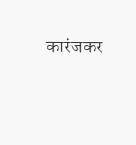कारंजकर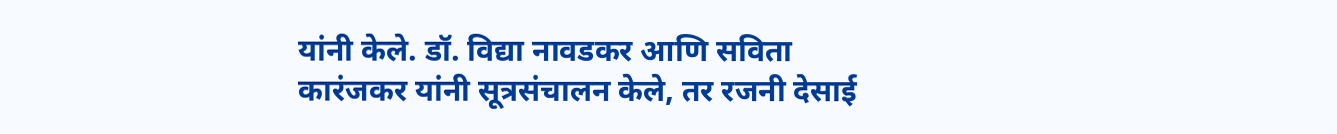यांनी केले. डॉ. विद्या नावडकर आणि सविता कारंजकर यांनी सूत्रसंचालन केले, तर रजनी देसाई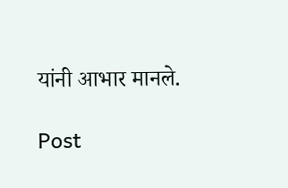यांनी आभार मानले.

Post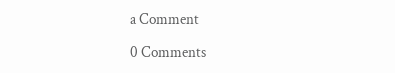a Comment

0 Comments